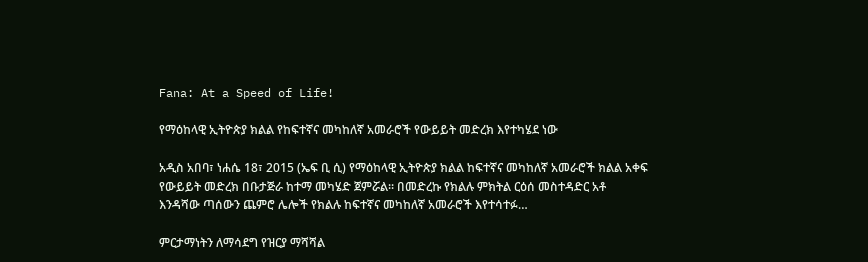Fana: At a Speed of Life!

የማዕከላዊ ኢትዮጵያ ክልል የከፍተኛና መካከለኛ አመራሮች የውይይት መድረክ እየተካሄደ ነው

አዲስ አበባ፣ ነሐሴ 18፣ 2015 (ኤፍ ቢ ሲ) የማዕከላዊ ኢትዮጵያ ክልል ከፍተኛና መካከለኛ አመራሮች ክልል አቀፍ የውይይት መድረክ በቡታጅራ ከተማ መካሄድ ጀምሯል፡፡ በመድረኩ የክልሉ ምክትል ርዕሰ መስተዳድር አቶ እንዳሻው ጣሰውን ጨምሮ ሌሎች የክልሉ ከፍተኛና መካከለኛ አመራሮች እየተሳተፉ…

ምርታማነትን ለማሳደግ የዝርያ ማሻሻል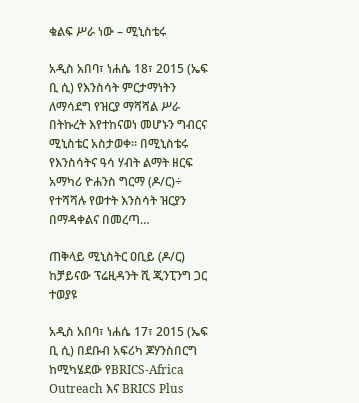ቁልፍ ሥራ ነው – ሚኒስቴሩ

አዲስ አበባ፣ ነሐሴ 18፣ 2015 (ኤፍ ቢ ሲ) የእንስሳት ምርታማነትን ለማሳደግ የዝርያ ማሻሻል ሥራ በትኩረት እየተከናወነ መሆኑን ግብርና ሚኒስቴር አስታወቀ። በሚኒስቴሩ የእንስሳትና ዓሳ ሃብት ልማት ዘርፍ አማካሪ ዮሐንስ ግርማ (ዶ/ር)÷ የተሻሻሉ የወተት እንስሳት ዝርያን በማዳቀልና በመረጣ…

ጠቅላይ ሚኒስትር ዐቢይ (ዶ/ር) ከቻይናው ፕሬዚዳንት ሺ ጂንፒንግ ጋር ተወያዩ

አዲስ አበባ፣ ነሐሴ 17፣ 2015 (ኤፍ ቢ ሲ) በደቡብ አፍሪካ ጆሃንስበርግ ከሚካሄደው የBRICS-Africa Outreach እና BRICS Plus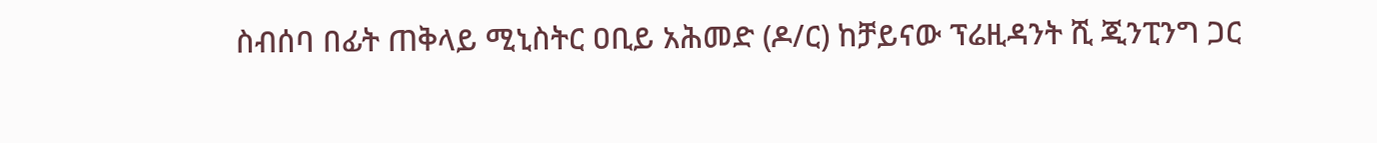ስብሰባ በፊት ጠቅላይ ሚኒስትር ዐቢይ አሕመድ (ዶ/ር) ከቻይናው ፕሬዚዳንት ሺ ጂንፒንግ ጋር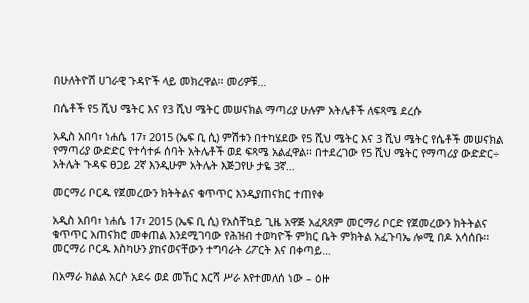በሁለትዮሽ ሀገራዊ ጉዳዮች ላይ መክረዋል፡፡ መሪዎቹ…

በሴቶች የ5 ሺህ ሜትር እና የ3 ሺህ ሜትር መሠናክል ማጣሪያ ሁሉም አትሌቶች ለፍጻሜ ደረሱ

አዲስ አበባ፣ ነሐሴ 17፣ 2015 (ኤፍ ቢ ሲ) ምሽቱን በተካሄደው የ5 ሺህ ሜትር እና 3 ሺህ ሜትር የሴቶች መሠናክል የማጣሪያ ውድድር የተሳተፉ ሰባት አትሌቶች ወደ ፍጻሜ አልፈዋል፡፡ በተደረገው የ5 ሺህ ሜትር የማጣሪያ ውድድር÷ አትሌት ጉዳፍ ፀጋይ 2ኛ እንዲሁም አትሌት እጅጋየሁ ታዬ 3ኛ…

መርማሪ ቦርዱ የጀመረውን ክትትልና ቁጥጥር እንዲያጠናክር ተጠየቀ

አዲስ አበባ፣ ነሐሴ 17፣ 2015 (ኤፍ ቢ ሲ) የአስቸኳይ ጊዜ አዋጅ አፈጻጸም መርማሪ ቦርድ የጀመረውን ክትትልና ቁጥጥር አጠናክሮ መቀጠል እንደሚገባው የሕዝብ ተወካዮች ምክር ቤት ምክትል አፈጉባኤ ሎሚ በዶ አሳሰቡ፡፡ መርማሪ ቦርዱ እስካሁን ያከናወናቸውን ተግባራት ሪፖርት እና በቀጣይ…

በአማራ ክልል አርሶ አደሩ ወደ መኸር እርሻ ሥራ እየተመለሰ ነው – ዕዙ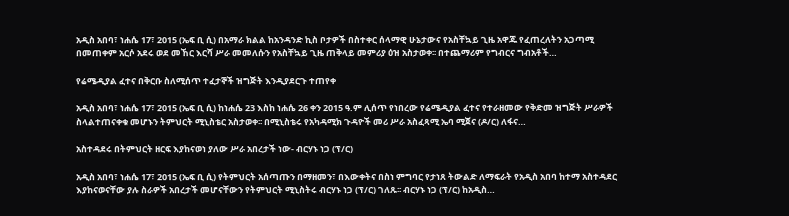አዲስ አበባ፣ ነሐሴ 17፣ 2015 (ኤፍ ቢ ሲ) በአማራ ክልል ከአንዳንድ ኪስ ቦታዎች በስተቀር ሰላማዊ ሁኔታውና የአስቸኳይ ጊዜ አዋጁ የፈጠረለትን አጋጣሚ በመጠቀም አርሶ አደሩ ወደ መኸር እርሻ ሥራ መመለሱን የአስቸኳይ ጊዜ ጠቅላይ መምሪያ ዕዝ አስታወቀ፡፡ በተጨማሪም የግብርና ግብአቶች…

የሬሜዲያል ፈተና በቅርቡ ስለሚሰጥ ተፈታኞች ዝግጅት እንዲያደርጉ ተጠየቀ

አዲስ አበባ፣ ነሐሴ 17፣ 2015 (ኤፍ ቢ ሲ) ከነሐሴ 23 እስከ ነሐሴ 26 ቀን 2015 ዓ.ም ሊሰጥ የነበረው የሬሜዲያል ፈተና የተራዘመው የቅድመ ዝግጅት ሥራዎች ስላልተጠናቀቁ መሆኑን ትምህርት ሚኒስቴር አስታወቀ፡፡ በሚኒስቴሩ የአካዳሚክ ጉዳዮች መሪ ሥራ አስፈጻሚ ኤባ ሚጀና (ዶ/ር) ለፋና…

አስተዳደሩ በትምህርት ዘርፍ እያከናወነ ያለው ሥራ አበረታች ነው- ብርሃኑ ነጋ (ፕ/ር)

አዲስ አበባ፣ ነሐሴ 17፣ 2015 (ኤፍ ቢ ሲ) የትምህርት አሰጣጡን በማዘመን፣ በእውቀትና በስነ ምግባር የታነጸ ትውልድ ለማፍራት የአዲስ አበባ ከተማ አስተዳደር እያከናወናቸው ያሉ ስራዎች አበረታች መሆናቸውን የትምህርት ሚኒስትሩ ብርሃኑ ነጋ (ፕ/ር) ገለጹ፡፡ ብርሃኑ ነጋ (ፕ/ር) ከአዲስ…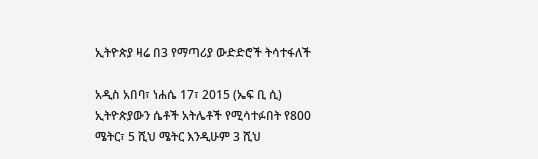ኢትዮጵያ ዛሬ በ3 የማጣሪያ ውድድሮች ትሳተፋለች

አዲስ አበባ፣ ነሐሴ 17፣ 2015 (ኤፍ ቢ ሲ) ኢትዮጵያውን ሴቶች አትሌቶች የሚሳተፉበት የ800 ሜትር፣ 5 ሺህ ሜትር እንዲሁም 3 ሺህ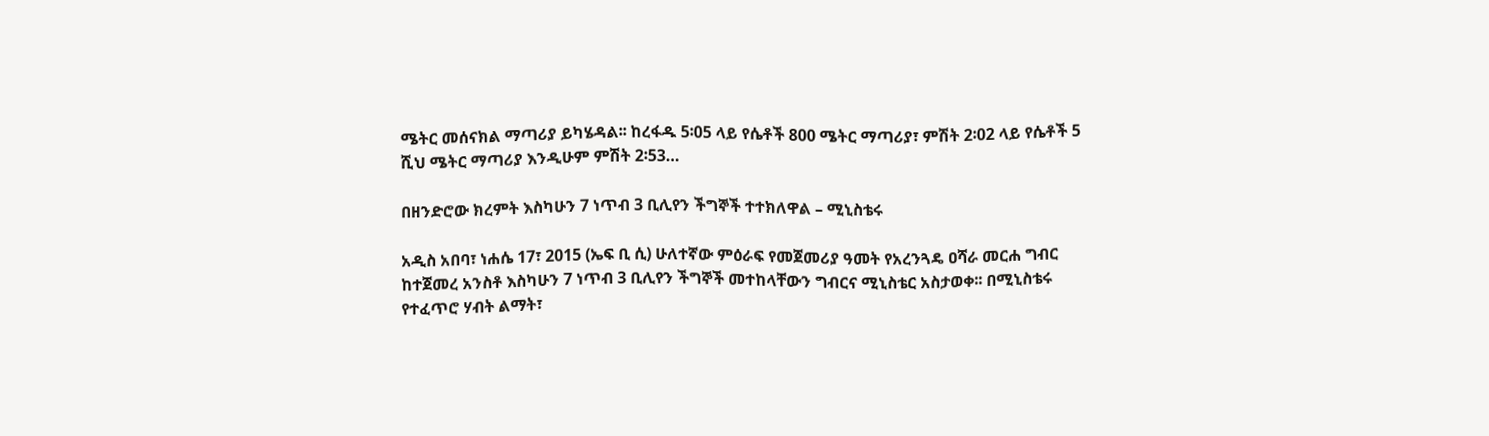ሜትር መሰናክል ማጣሪያ ይካሄዳል፡፡ ከረፋዱ 5፡05 ላይ የሴቶች 800 ሜትር ማጣሪያ፣ ምሽት 2፡02 ላይ የሴቶች 5 ሺህ ሜትር ማጣሪያ እንዲሁም ምሽት 2፡53…

በዘንድሮው ክረምት እስካሁን 7 ነጥብ 3 ቢሊየን ችግኞች ተተክለዋል – ሚኒስቴሩ

አዲስ አበባ፣ ነሐሴ 17፣ 2015 (ኤፍ ቢ ሲ) ሁለተኛው ምዕራፍ የመጀመሪያ ዓመት የአረንጓዴ ዐሻራ መርሐ ግብር ከተጀመረ አንስቶ እስካሁን 7 ነጥብ 3 ቢሊየን ችግኞች መተከላቸውን ግብርና ሚኒስቴር አስታወቀ፡፡ በሚኒስቴሩ የተፈጥሮ ሃብት ልማት፣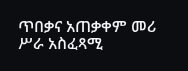ጥበቃና አጠቃቀም መሪ ሥራ አስፈጻሚ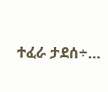ተፈራ ታደሰ÷…